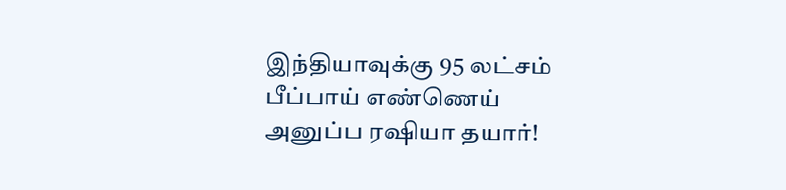இந்தியாவுக்கு 95 லட்சம் பீப்பாய் எண்ணெய் அனுப்ப ரஷியா தயார்!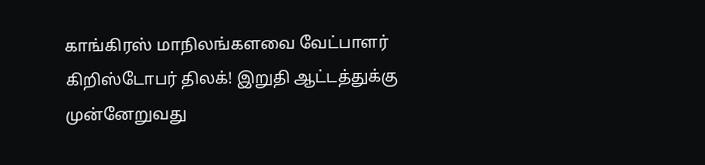காங்கிரஸ் மாநிலங்களவை வேட்பாளர் கிறிஸ்டோபர் திலக்! இறுதி ஆட்டத்துக்கு முன்னேறுவது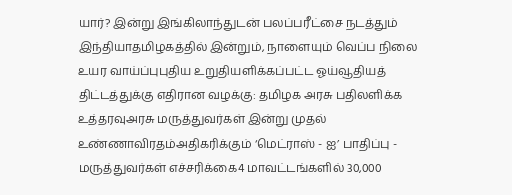யார்? இன்று இங்கிலாந்துடன் பலப்பரீட்சை நடத்தும் இந்தியாதமிழகத்தில் இன்றும், நாளையும் வெப்ப நிலை உயர வாய்ப்புபுதிய உறுதியளிக்கப்பட்ட ஓய்வூதியத் திட்டத்துக்கு எதிரான வழக்கு: தமிழக அரசு பதிலளிக்க உத்தரவுஅரசு மருத்துவர்கள் இன்று முதல் உண்ணாவிரதம்அதிகரிக்கும் ‘மெட்ராஸ் - ஐ’ பாதிப்பு - மருத்துவர்கள் எச்சரிக்கை4 மாவட்டங்களில் 30,000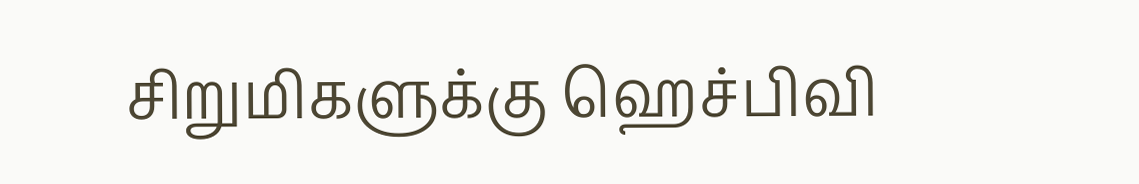சிறுமிகளுக்கு ஹெச்பிவி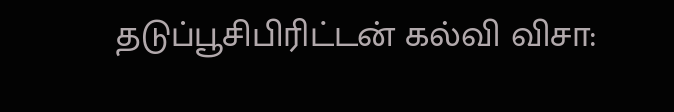தடுப்பூசிபிரிட்டன் கல்வி விசா: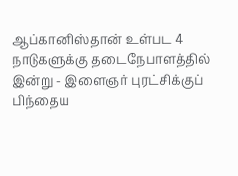ஆப்கானிஸ்தான் உள்பட 4 நாடுகளுக்கு தடைநேபாளத்தில் இன்று - இளைஞர் புரட்சிக்குப் பிந்தைய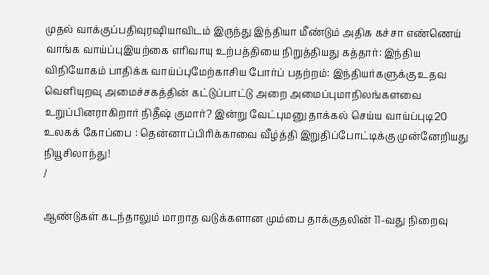முதல் வாக்குப்பதிவுரஷியாவிடம் இருந்து இந்தியா மீண்டும் அதிக கச்சா எண்ணெய் வாங்க வாய்ப்புஇயற்கை எரிவாயு உற்பத்தியை நிறுத்தியது கத்தார்: இந்திய விநியோகம் பாதிக்க வாய்ப்புமேற்காசிய போர்ப் பதற்றம்: இந்தியர்களுக்கு உதவ வெளியுறவு அமைச்சகத்தின் கட்டுப்பாட்டு அறை அமைப்புமாநிலங்களவை உறுப்பினராகிறார் நிதீஷ் குமார்? இன்று வேட்புமனு தாக்கல் செய்ய வாய்ப்புடி20 உலகக் கோப்பை : தென்னாப்பிரிக்காவை வீழ்த்தி இறுதிப்போட்டிக்கு முன்னேறியது நியூசிலாந்து!
/

ஆண்டுகள் கடந்தாலும் மாறாத வடுக்களான மும்பை தாக்குதலின் 11-வது நிறைவு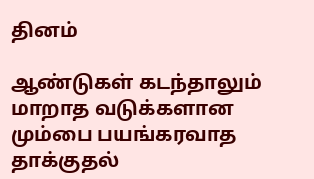தினம்

ஆண்டுகள் கடந்தாலும் மாறாத வடுக்களான மும்பை பயங்கரவாத தாக்குதல்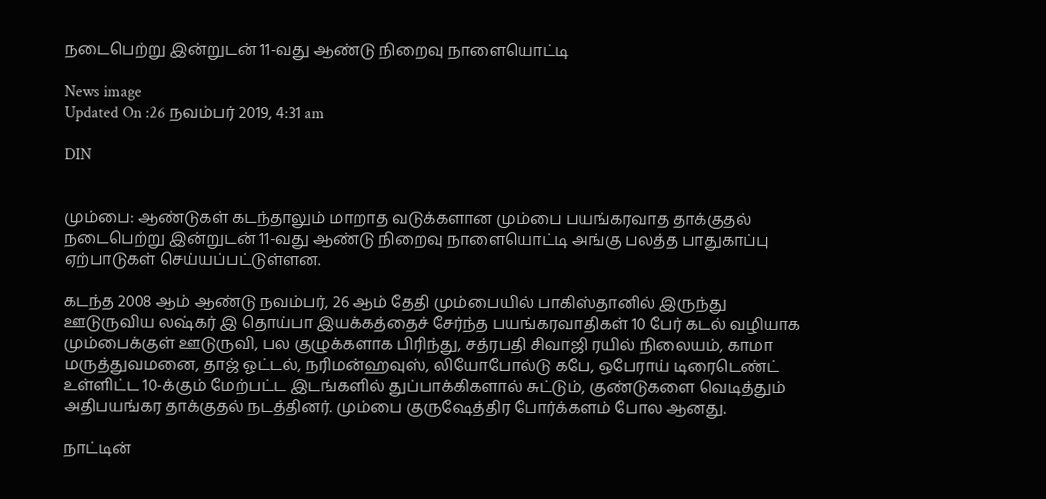நடைபெற்று இன்றுடன் 11-வது ஆண்டு நிறைவு நாளையொட்டி

News image
Updated On :26 நவம்பர் 2019, 4:31 am

DIN


மும்பை: ஆண்டுகள் கடந்தாலும் மாறாத வடுக்களான மும்பை பயங்கரவாத தாக்குதல் நடைபெற்று இன்றுடன் 11-வது ஆண்டு நிறைவு நாளையொட்டி அங்கு பலத்த பாதுகாப்பு ஏற்பாடுகள் செய்யப்பட்டுள்ளன.

கடந்த 2008 ஆம் ஆண்டு நவம்பர், 26 ஆம் தேதி மும்பையில் பாகிஸ்தானில் இருந்து ஊடுருவிய லஷ்கர் இ தொய்பா இயக்கத்தைச் சேர்ந்த பயங்கரவாதிகள் 10 பேர் கடல் வழியாக மும்பைக்குள் ஊடுருவி, பல குழுக்களாக பிரிந்து, சத்ரபதி சிவாஜி ரயில் நிலையம், காமா மருத்துவமனை, தாஜ் ஓட்டல், நரிமன்ஹவுஸ், லியோபோல்டு கபே, ஒபேராய் டிரைடெண்ட் உள்ளிட்ட 10-க்கும் மேற்பட்ட இடங்களில் துப்பாக்கிகளால் சுட்டும், குண்டுகளை வெடித்தும் அதிபயங்கர தாக்குதல் நடத்தினர். மும்பை குருஷேத்திர போர்க்களம் போல ஆனது.

நாட்டின்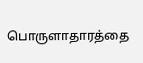பொருளாதாரத்தை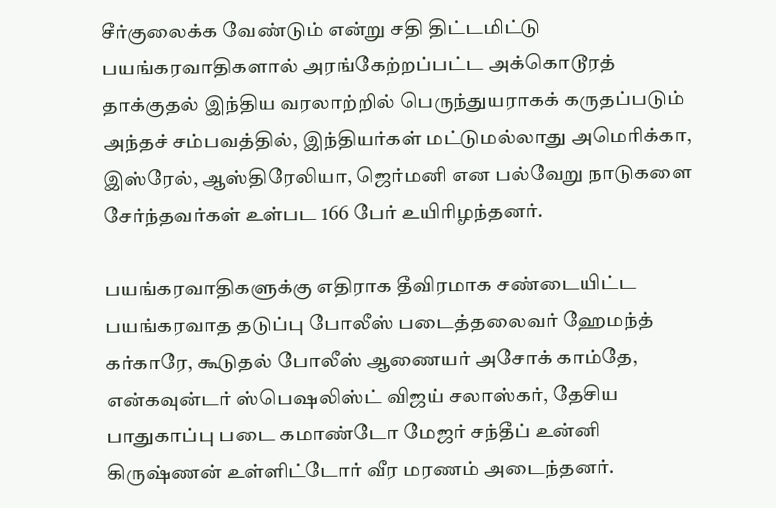சீர்குலைக்க வேண்டும் என்று சதி திட்டமிட்டு  பயங்கரவாதிகளால் அரங்கேற்றப்பட்ட அக்கொடூரத் தாக்குதல் இந்திய வரலாற்றில் பெருந்துயராகக் கருதப்படும் அந்தச் சம்பவத்தில், இந்தியர்கள் மட்டுமல்லாது அமெரிக்கா, இஸ்ரேல், ஆஸ்திரேலியா, ஜெர்மனி என பல்வேறு நாடுகளை சேர்ந்தவர்கள் உள்பட 166 பேர் உயிரிழந்தனர்.

பயங்கரவாதிகளுக்கு எதிராக தீவிரமாக சண்டையிட்ட பயங்கரவாத தடுப்பு போலீஸ் படைத்தலைவர் ஹேமந்த் கர்காரே, கூடுதல் போலீஸ் ஆணையர் அசோக் காம்தே, என்கவுன்டர் ஸ்பெஷலிஸ்ட் விஜய் சலாஸ்கர், தேசிய பாதுகாப்பு படை கமாண்டோ மேஜர் சந்தீப் உன்னி கிருஷ்ணன் உள்ளிட்டோர் வீர மரணம் அடைந்தனர்.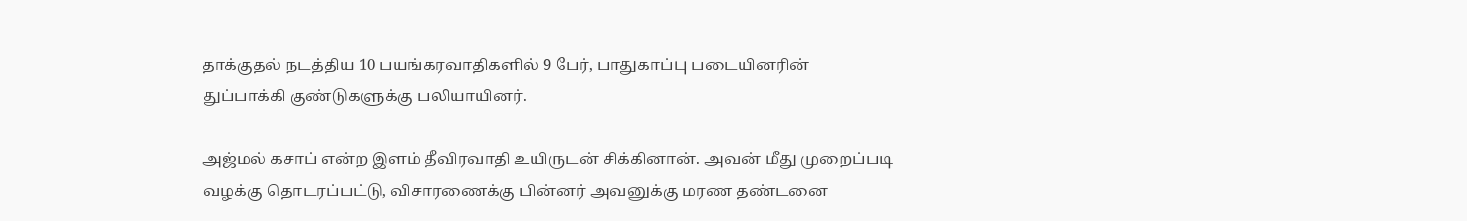தாக்குதல் நடத்திய 10 பயங்கரவாதிகளில் 9 பேர், பாதுகாப்பு படையினரின் துப்பாக்கி குண்டுகளுக்கு பலியாயினர்.

அஜ்மல் கசாப் என்ற இளம் தீவிரவாதி உயிருடன் சிக்கினான். அவன் மீது முறைப்படி வழக்கு தொடரப்பட்டு, விசாரணைக்கு பின்னர் அவனுக்கு மரண தண்டனை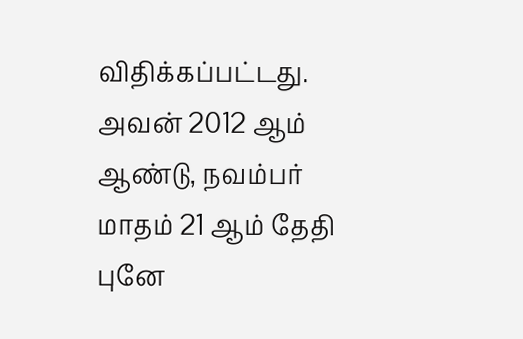விதிக்கப்பட்டது. அவன் 2012 ஆம் ஆண்டு, நவம்பர் மாதம் 21 ஆம் தேதி புனே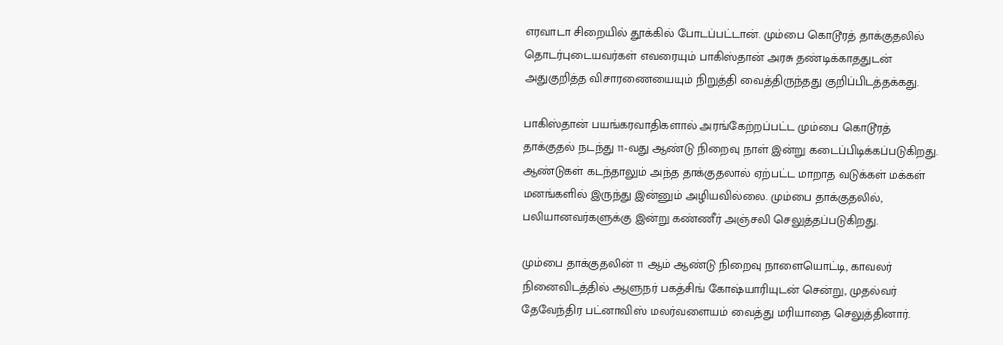எரவாடா சிறையில் தூக்கில் போடப்பட்டான். மும்பை கொடூரத் தாக்குதலில் தொடர்புடையவர்கள் எவரையும் பாகிஸ்தான் அரசு தண்டிக்காததுடன் அதுகுறித்த விசாரணையையும் நிறுத்தி வைத்திருந்தது குறிப்பிடத்தக்கது.

பாகிஸ்தான் பயங்கரவாதிகளால் அரங்கேற்றப்பட்ட மும்பை கொடூரத் தாக்குதல் நடந்து 11-வது ஆண்டு நிறைவு நாள் இன்று கடைப்பிடிக்கப்படுகிறது.  ஆண்டுகள் கடந்தாலும் அந்த தாக்குதலால் ஏற்பட்ட மாறாத வடுக்கள் மக்கள் மனங்களில் இருந்து இன்னும் அழியவில்லை. மும்பை தாக்குதலில், பலியானவர்களுக்கு இன்று கண்ணீர் அஞ்சலி செலுத்தப்படுகிறது.

மும்பை தாக்குதலின் 11 ஆம் ஆண்டு நிறைவு நாளையொட்டி, காவலர் நினைவிடத்தில் ஆளுநர் பகத்சிங் கோஷ்யாரியுடன் சென்று, முதல்வர் தேவேந்திர பட்னாவிஸ் மலர்வளையம் வைத்து மரியாதை செலுத்தினார்.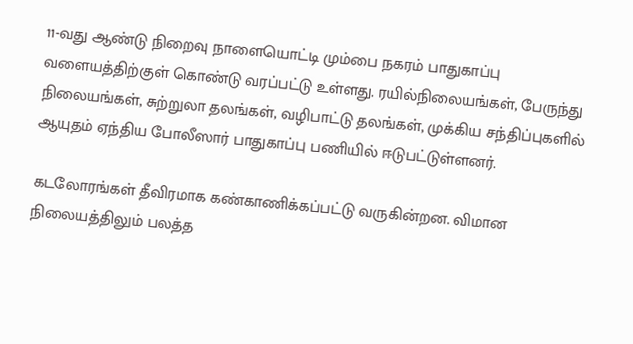11-வது ஆண்டு நிறைவு நாளையொட்டி மும்பை நகரம் பாதுகாப்பு வளையத்திற்குள் கொண்டு வரப்பட்டு உள்ளது. ரயில்நிலையங்கள், பேருந்து நிலையங்கள், சுற்றுலா தலங்கள், வழிபாட்டு தலங்கள், முக்கிய சந்திப்புகளில் ஆயுதம் ஏந்திய போலீஸார் பாதுகாப்பு பணியில் ஈடுபட்டுள்ளனர்.

கடலோரங்கள் தீவிரமாக கண்காணிக்கப்பட்டு வருகின்றன. விமான நிலையத்திலும் பலத்த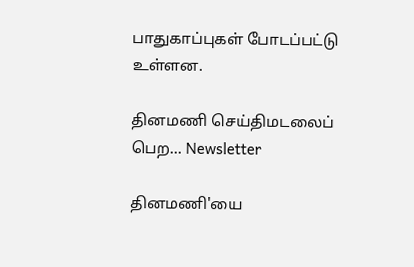பாதுகாப்புகள் போடப்பட்டு உள்ளன.

தினமணி செய்திமடலைப் பெற... Newsletter

தினமணி'யை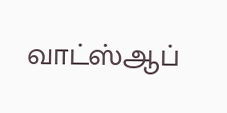வாட்ஸ்ஆப்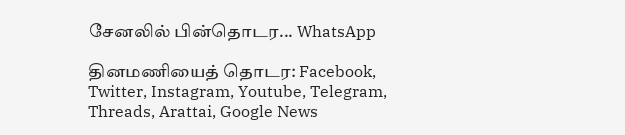சேனலில் பின்தொடர... WhatsApp

தினமணியைத் தொடர: Facebook, Twitter, Instagram, Youtube, Telegram, Threads, Arattai, Google News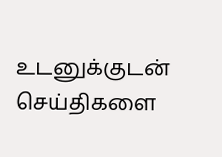உடனுக்குடன் செய்திகளை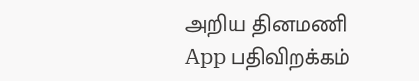அறிய தினமணி App பதிவிறக்கம்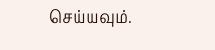செய்யவும்.